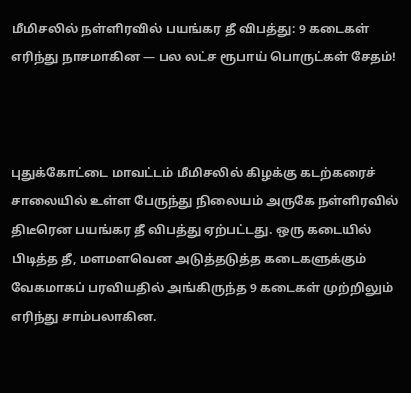மீமிசலில் நள்ளிரவில் பயங்கர தீ விபத்து: 9 கடைகள் எரிந்து நாசமாகின — பல லட்ச ரூபாய் பொருட்கள் சேதம்!



புதுக்கோட்டை மாவட்டம் மீமிசலில் கிழக்கு கடற்கரைச் சாலையில் உள்ள பேருந்து நிலையம் அருகே நள்ளிரவில் திடீரென பயங்கர தீ விபத்து ஏற்பட்டது. ஒரு கடையில் பிடித்த தீ, மளமளவென அடுத்தடுத்த கடைகளுக்கும் வேகமாகப் பரவியதில் அங்கிருந்த 9 கடைகள் முற்றிலும் எரிந்து சாம்பலாகின.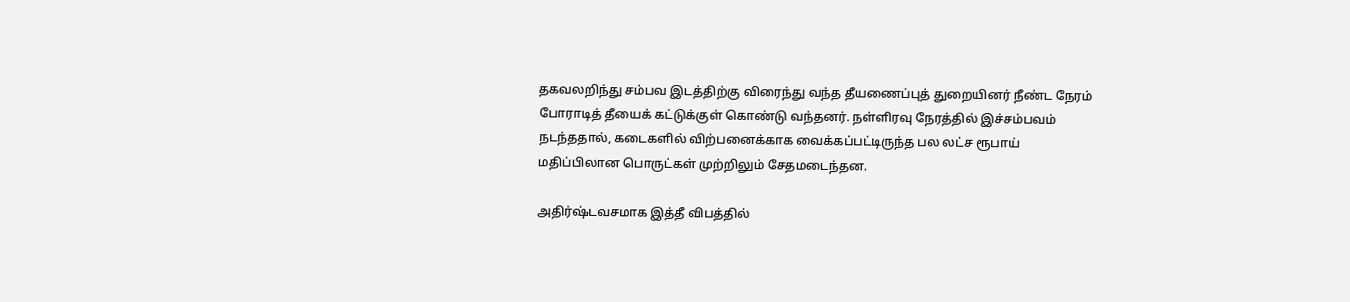தகவலறிந்து சம்பவ இடத்திற்கு விரைந்து வந்த தீயணைப்புத் துறையினர் நீண்ட நேரம் போராடித் தீயைக் கட்டுக்குள் கொண்டு வந்தனர். நள்ளிரவு நேரத்தில் இச்சம்பவம் நடந்ததால், கடைகளில் விற்பனைக்காக வைக்கப்பட்டிருந்த பல லட்ச ரூபாய் மதிப்பிலான பொருட்கள் முற்றிலும் சேதமடைந்தன.

அதிர்ஷ்டவசமாக இத்தீ விபத்தில்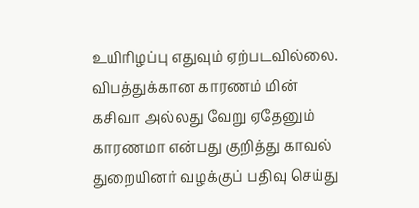உயிரிழப்பு எதுவும் ஏற்படவில்லை. விபத்துக்கான காரணம் மின் கசிவா அல்லது வேறு ஏதேனும் காரணமா என்பது குறித்து காவல் துறையினர் வழக்குப் பதிவு செய்து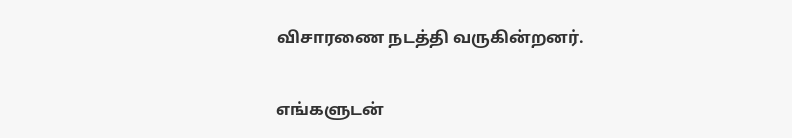விசாரணை நடத்தி வருகின்றனர்.


எங்களுடன்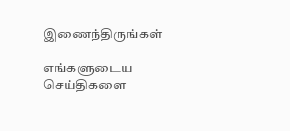இணைந்திருங்கள்

எங்களுடைய செய்திகளை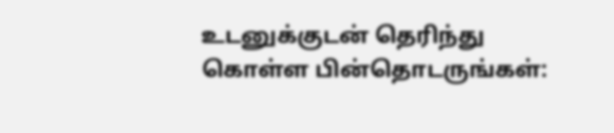உடனுக்குடன் தெரிந்து கொள்ள பின்தொடருங்கள்: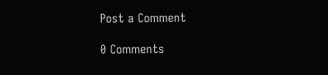Post a Comment

0 Comments